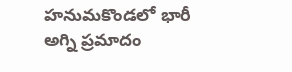హనుమకొండలో భారీ అగ్ని ప్రమాదం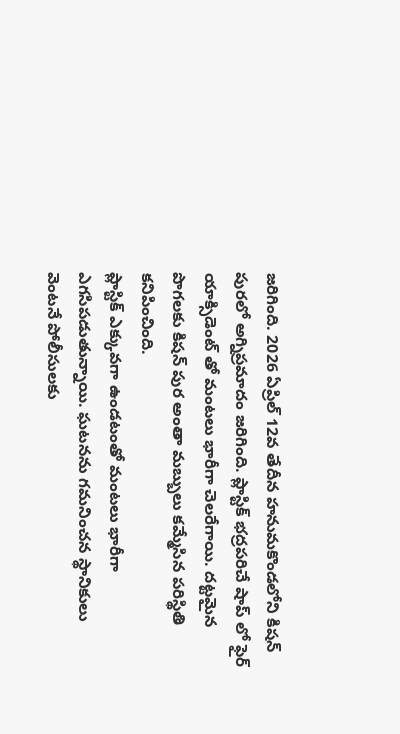జరిగింది. 2026 ఏప్రిల్ 12వ తేదీన హనుమకొండలోని కిషన్ పురలో అగ్నిప్రమాదం జరిగింది. ప్లాస్టిక్ భద్రపరిచే షాప్ లో ఫైర్ యాక్సిడెంట్ తో మంటలు భారీగా చెలరేగాయి. దట్టమైన పొగలకు కిషన్ పుర అంతా మబ్బులు కమ్మేసిన పరిస్థితి కనిపించింది.
ప్లాస్టిక్ ఎక్కువగా ఉండటంతో మంటలు భారీగా ఎగసిపడుతున్నాయి. ఘటనను గమనించన స్థానికులు వెంటనే పోలీసులకు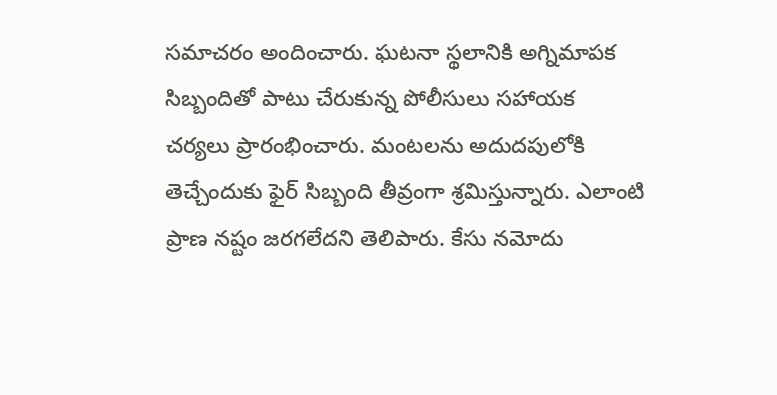సమాచరం అందించారు. ఘటనా స్థలానికి అగ్నిమాపక సిబ్బందితో పాటు చేరుకున్న పోలీసులు సహాయక చర్యలు ప్రారంభించారు. మంటలను అదుదపులోకి తెచ్చేందుకు ఫైర్ సిబ్బంది తీవ్రంగా శ్రమిస్తున్నారు. ఎలాంటి ప్రాణ నష్టం జరగలేదని తెలిపారు. కేసు నమోదు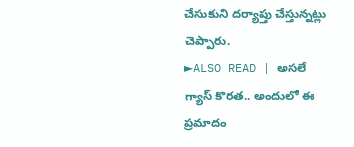చేసుకుని దర్యాప్తు చేస్తున్నట్లు చెప్పారు.
►ALSO READ | అసలే గ్యాస్ కొరత.. అందులో ఈ ప్రమాదం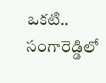ఒకటి.. సంగారెడ్డిలో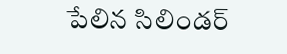పేలిన సిలిండర్